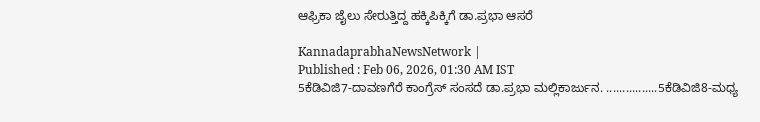ಆಫ್ರಿಕಾ ಜೈಲು ಸೇರುತ್ತಿದ್ದ ಹಕ್ಕಿಪಿಕ್ಕಿಗೆ ಡಾ.ಪ್ರಭಾ ಆಸರೆ

KannadaprabhaNewsNetwork |
Published : Feb 06, 2026, 01:30 AM IST
5ಕೆಡಿವಿಜಿ7-ದಾವಣಗೆರೆ ಕಾಂಗ್ರೆಸ್ ಸಂಸದೆ ಡಾ.ಪ್ರಭಾ ಮಲ್ಲಿಕಾರ್ಜುನ. ................5ಕೆಡಿವಿಜಿ8-ಮಧ್ಯ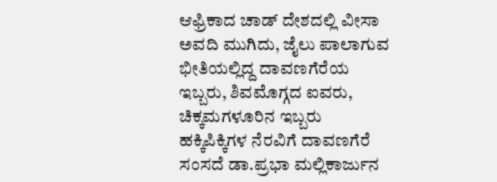ಆಫ್ರಿಕಾದ ಚಾಡ್ ದೇಶದಲ್ಲಿ ವೀಸಾ ಅವದಿ ಮುಗಿದು, ಜೈಲು ಪಾಲಾಗುವ ಭೀತಿಯಲ್ಲಿದ್ದ ದಾವಣಗೆರೆಯ ಇಬ್ಬರು, ಶಿವಮೊಗ್ಗದ ಐವರು, ಚಿಕ್ಕಮಗಳೂರಿನ ಇಬ್ಬರು ಹಕ್ಕಿಪಿಕ್ಕಿಗಳ ನೆರವಿಗೆ ದಾವಣಗೆರೆ ಸಂಸದೆ ಡಾ.ಪ್ರಭಾ ಮಲ್ಲಿಕಾರ್ಜುನ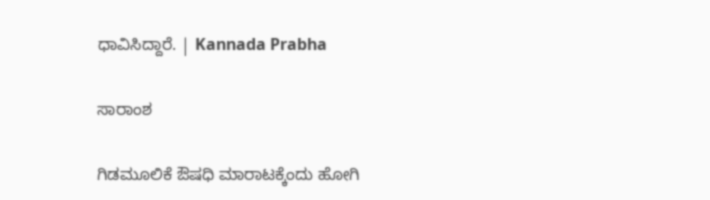ಧಾವಿಸಿದ್ದಾರೆ. | Kannada Prabha

ಸಾರಾಂಶ

ಗಿಡಮೂಲಿಕೆ ಔಷಧಿ ಮಾರಾಟಕ್ಕೆಂದು ಹೋಗಿ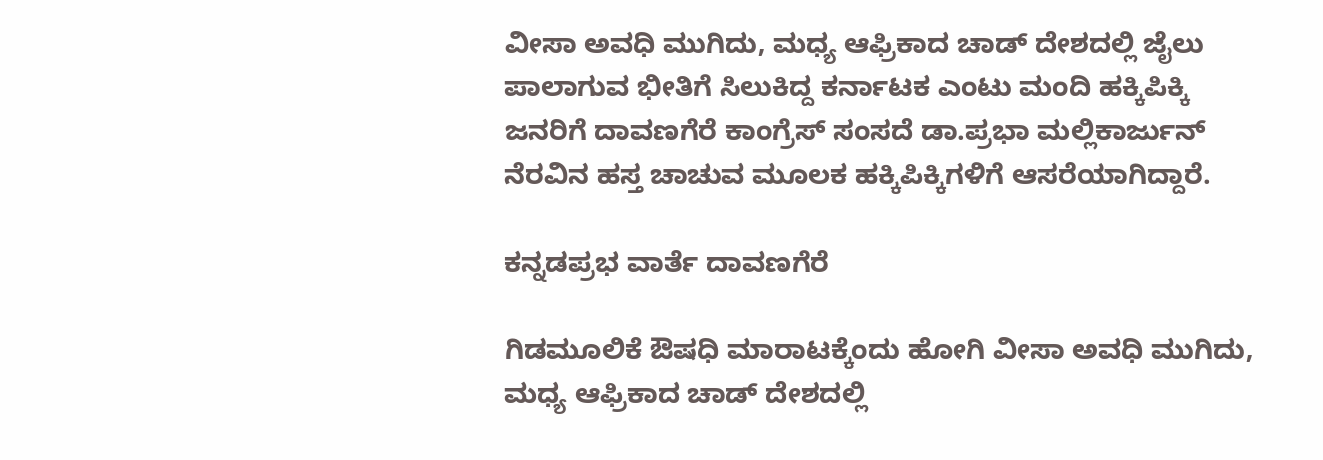ವೀಸಾ ಅವಧಿ ಮುಗಿದು, ಮಧ್ಯ ಆಫ್ರಿಕಾದ ಚಾಡ್ ದೇಶದಲ್ಲಿ ಜೈಲು ಪಾಲಾಗುವ ಭೀತಿಗೆ ಸಿಲುಕಿದ್ದ ಕರ್ನಾಟಕ ಎಂಟು ಮಂದಿ ಹಕ್ಕಿಪಿಕ್ಕಿ ಜನರಿಗೆ ದಾವಣಗೆರೆ ಕಾಂಗ್ರೆಸ್ ಸಂಸದೆ ಡಾ.ಪ್ರಭಾ ಮಲ್ಲಿಕಾರ್ಜುನ್‌ ನೆರವಿನ ಹಸ್ತ ಚಾಚುವ ಮೂಲಕ ಹಕ್ಕಿಪಿಕ್ಕಿಗಳಿಗೆ ಆಸರೆಯಾಗಿದ್ದಾರೆ.

ಕನ್ನಡಪ್ರಭ ವಾರ್ತೆ ದಾವಣಗೆರೆ

ಗಿಡಮೂಲಿಕೆ ಔಷಧಿ ಮಾರಾಟಕ್ಕೆಂದು ಹೋಗಿ ವೀಸಾ ಅವಧಿ ಮುಗಿದು, ಮಧ್ಯ ಆಫ್ರಿಕಾದ ಚಾಡ್ ದೇಶದಲ್ಲಿ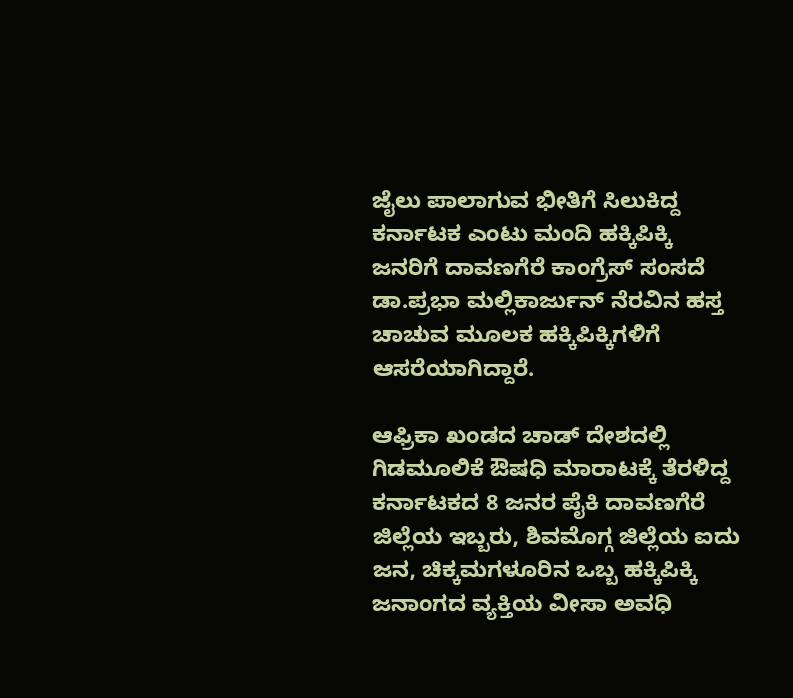ಜೈಲು ಪಾಲಾಗುವ ಭೀತಿಗೆ ಸಿಲುಕಿದ್ದ ಕರ್ನಾಟಕ ಎಂಟು ಮಂದಿ ಹಕ್ಕಿಪಿಕ್ಕಿ ಜನರಿಗೆ ದಾವಣಗೆರೆ ಕಾಂಗ್ರೆಸ್ ಸಂಸದೆ ಡಾ.ಪ್ರಭಾ ಮಲ್ಲಿಕಾರ್ಜುನ್‌ ನೆರವಿನ ಹಸ್ತ ಚಾಚುವ ಮೂಲಕ ಹಕ್ಕಿಪಿಕ್ಕಿಗಳಿಗೆ ಆಸರೆಯಾಗಿದ್ದಾರೆ.

ಆಫ್ರಿಕಾ ಖಂಡದ ಚಾಡ್ ದೇಶದಲ್ಲಿ ಗಿಡಮೂಲಿಕೆ ಔಷಧಿ ಮಾರಾಟಕ್ಕೆ ತೆರಳಿದ್ದ ಕರ್ನಾಟಕದ 8 ಜನರ ಪೈಕಿ ದಾವಣಗೆರೆ ಜಿಲ್ಲೆಯ ಇಬ್ಬರು, ಶಿವಮೊಗ್ಗ ಜಿಲ್ಲೆಯ ಐದು ಜನ, ಚಿಕ್ಕಮಗಳೂರಿನ ಒಬ್ಬ ಹಕ್ಕಿಪಿಕ್ಕಿ ಜನಾಂಗದ ವ್ಯಕ್ತಿಯ ವೀಸಾ ಅವಧಿ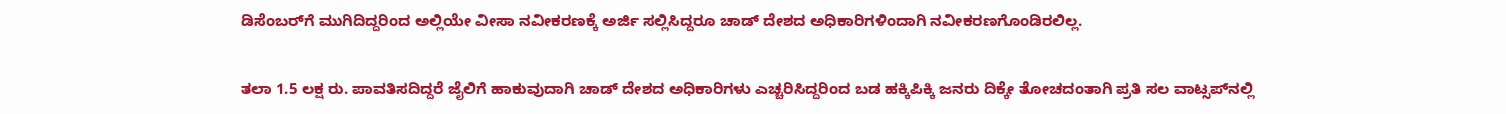ಡಿಸೆಂಬರ್‌ಗೆ ಮುಗಿದಿದ್ದರಿಂದ ಅಲ್ಲಿಯೇ ವೀಸಾ ನವೀಕರಣಕ್ಕೆ ಅರ್ಜಿ ಸಲ್ಲಿಸಿದ್ದರೂ ಚಾಡ್ ದೇಶದ ಅಧಿಕಾರಿಗಳಿಂದಾಗಿ ನವೀಕರಣಗೊಂಡಿರಲಿಲ್ಲ.

ತಲಾ 1.5 ಲಕ್ಷ ರು. ಪಾವತಿಸದಿದ್ದರೆ ಜೈಲಿಗೆ ಹಾಕುವುದಾಗಿ ಚಾಡ್ ದೇಶದ ಅಧಿಕಾರಿಗಳು ಎಚ್ಚರಿಸಿದ್ದರಿಂದ ಬಡ ಹಕ್ಕಿಪಿಕ್ಕಿ ಜನರು ದಿಕ್ಕೇ ತೋಚದಂತಾಗಿ ಪ್ರತಿ ಸಲ ವಾಟ್ಸಪ್‌ನಲ್ಲಿ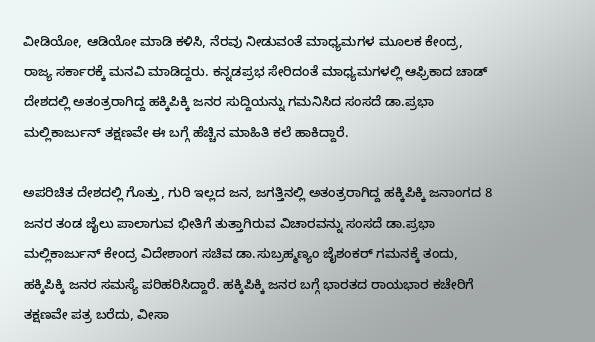ವೀಡಿಯೋ, ಆಡಿಯೋ ಮಾಡಿ ಕಳಿಸಿ, ನೆರವು ನೀಡುವಂತೆ ಮಾಧ್ಯಮಗಳ ಮೂಲಕ ಕೇಂದ್ರ, ರಾಜ್ಯ ಸರ್ಕಾರಕ್ಕೆ ಮನವಿ ಮಾಡಿದ್ದರು. ಕನ್ನಡಪ್ರಭ ಸೇರಿದಂತೆ ಮಾಧ್ಯಮಗಳಲ್ಲಿ ಆಫ್ರಿಕಾದ ಚಾಡ್ ದೇಶದಲ್ಲಿ ಅತಂತ್ರರಾಗಿದ್ದ ಹಕ್ಕಿಪಿಕ್ಕಿ ಜನರ ಸುದ್ದಿಯನ್ನು ಗಮನಿಸಿದ ಸಂಸದೆ ಡಾ.ಪ್ರಭಾ ಮಲ್ಲಿಕಾರ್ಜುನ್‌ ತಕ್ಷಣವೇ ಈ ಬಗ್ಗೆ ಹೆಚ್ಚಿನ ಮಾಹಿತಿ ಕಲೆ ಹಾಕಿದ್ದಾರೆ.

ಅಪರಿಚಿತ ದೇಶದಲ್ಲಿ ಗೊತ್ತು, ಗುರಿ ಇಲ್ಲದ ಜನ, ಜಗತ್ತಿನಲ್ಲಿ ಅತಂತ್ರರಾಗಿದ್ದ ಹಕ್ಕಿಪಿಕ್ಕಿ ಜನಾಂಗದ 8 ಜನರ ತಂಡ ಜೈಲು ಪಾಲಾಗುವ ಭೀತಿಗೆ ತುತ್ತಾಗಿರುವ ವಿಚಾರವನ್ನು ಸಂಸದೆ ಡಾ.ಪ್ರಭಾ ಮಲ್ಲಿಕಾರ್ಜುನ್‌ ಕೇಂದ್ರ ವಿದೇಶಾಂಗ ಸಚಿವ ಡಾ.ಸುಬ್ರಹ್ಮಣ್ಯಂ ಜೈಶಂಕರ್ ಗಮನಕ್ಕೆ ತಂದು, ಹಕ್ಕಿಪಿಕ್ಕಿ ಜನರ ಸಮಸ್ಯೆ ಪರಿಹರಿಸಿದ್ದಾರೆ. ಹಕ್ಕಿಪಿಕ್ಕಿ ಜನರ ಬಗ್ಗೆ ಭಾರತದ ರಾಯಭಾರ ಕಚೇರಿಗೆ ತಕ್ಷಣವೇ ಪತ್ರ ಬರೆದು, ವೀಸಾ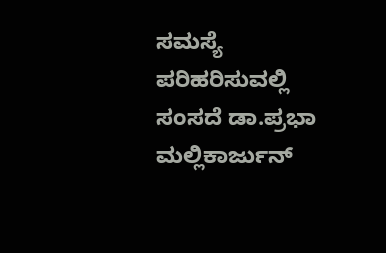ಸಮಸ್ಯೆ ಪರಿಹರಿಸುವಲ್ಲಿ ಸಂಸದೆ ಡಾ.ಪ್ರಭಾ ಮಲ್ಲಿಕಾರ್ಜುನ್‌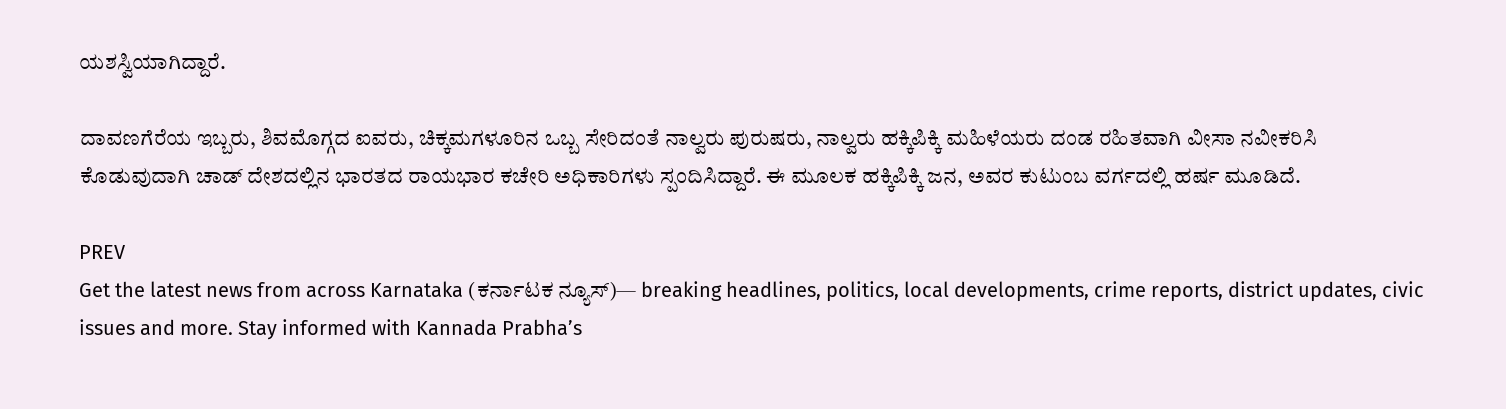ಯಶಸ್ವಿಯಾಗಿದ್ದಾರೆ.

ದಾವಣಗೆರೆಯ ಇಬ್ಬರು, ಶಿವಮೊಗ್ಗದ ಐವರು, ಚಿಕ್ಕಮಗಳೂರಿನ ಒಬ್ಬ ಸೇರಿದಂತೆ ನಾಲ್ವರು ಪುರುಷರು, ನಾಲ್ವರು ಹಕ್ಕಿಪಿಕ್ಕಿ ಮಹಿಳೆಯರು ದಂಡ ರಹಿತವಾಗಿ ವೀಸಾ ನವೀಕರಿಸಿ ಕೊಡುವುದಾಗಿ ಚಾಡ್ ದೇಶದಲ್ಲಿನ ಭಾರತದ ರಾಯಭಾರ ಕಚೇರಿ ಅಧಿಕಾರಿಗಳು ಸ್ಪಂದಿಸಿದ್ದಾರೆ. ಈ ಮೂಲಕ ಹಕ್ಕಿಪಿಕ್ಕಿ ಜನ, ಅವರ ಕುಟುಂಬ ವರ್ಗದಲ್ಲಿ ಹರ್ಷ ಮೂಡಿದೆ.

PREV
Get the latest news from across Karnataka (ಕರ್ನಾಟಕ ನ್ಯೂಸ್)— breaking headlines, politics, local developments, crime reports, district updates, civic issues and more. Stay informed with Kannada Prabha’s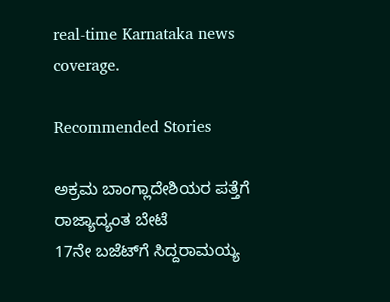real‑time Karnataka news coverage.

Recommended Stories

ಅಕ್ರಮ ಬಾಂಗ್ಲಾದೇಶಿಯರ ಪತ್ತೆಗೆ ರಾಜ್ಯಾದ್ಯಂತ ಬೇಟೆ
17ನೇ ಬಜೆಟ್‌ಗೆ ಸಿದ್ದರಾಮಯ್ಯ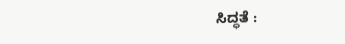ಸಿದ್ಧತೆ :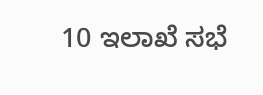10 ಇಲಾಖೆ ಸಭೆ